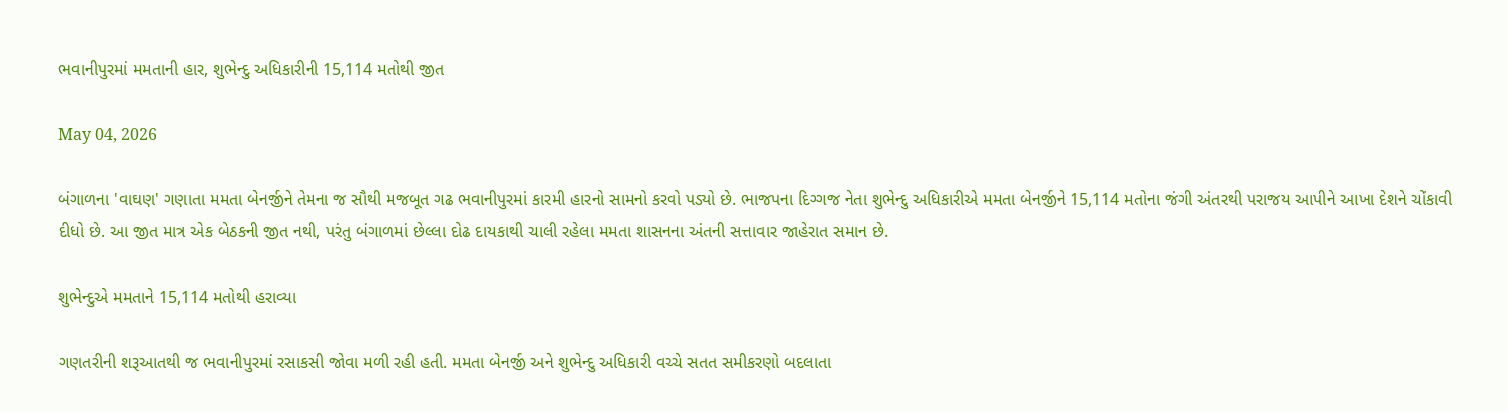ભવાનીપુરમાં મમતાની હાર, શુભેન્દુ અધિકારીની 15,114 મતોથી જીત

May 04, 2026

બંગાળના 'વાઘણ' ગણાતા મમતા બેનર્જીને તેમના જ સૌથી મજબૂત ગઢ ભવાનીપુરમાં કારમી હારનો સામનો કરવો પડ્યો છે. ભાજપના દિગ્ગજ નેતા શુભેન્દુ અધિકારીએ મમતા બેનર્જીને 15,114 મતોના જંગી અંતરથી પરાજય આપીને આખા દેશને ચોંકાવી દીધો છે. આ જીત માત્ર એક બેઠકની જીત નથી, પરંતુ બંગાળમાં છેલ્લા દોઢ દાયકાથી ચાલી રહેલા મમતા શાસનના અંતની સત્તાવાર જાહેરાત સમાન છે.

શુભેન્દુએ મમતાને 15,114 મતોથી હરાવ્યા

ગણતરીની શરૂઆતથી જ ભવાનીપુરમાં રસાકસી જોવા મળી રહી હતી. મમતા બેનર્જી અને શુભેન્દુ અધિકારી વચ્ચે સતત સમીકરણો બદલાતા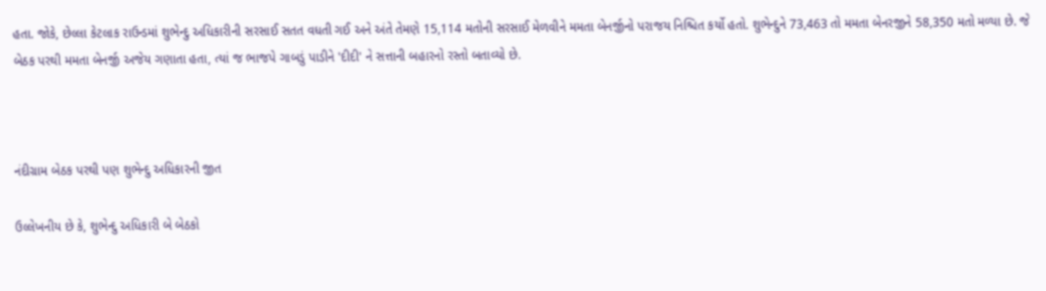હતા. જોકે, છેલ્લા કેટલાક રાઉન્ડમાં શુભેન્દુ અધિકારીની સરસાઈ સતત વધતી ગઈ અને અંતે તેમણે 15,114 મતોની સરસાઈ મેળવીને મમતા બેનર્જીનો પરાજય નિશ્ચિત કર્યો હતો. શુભેન્દુને 73,463 તો મમતા બેનરજીને 58,350 મતો મળ્યા છે. જે બેઠક પરથી મમતા બેનર્જી અજેય ગણાતા હતા, ત્યાં જ ભાજપે ગાબડું પાડીને 'દીદી' ને સત્તાની બહારનો રસ્તો બતાવ્યો છે.



નંદીગ્રામ બેઠક પરથી પણ શુભેન્દુ અધિકારની જીત

ઉલ્લેખનીય છે કે, શુભેન્દુ અધિકારી બે બેઠકો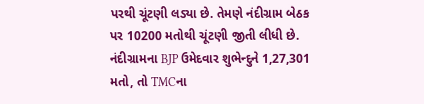પરથી ચૂંટણી લડ્યા છે. તેમણે નંદીગ્રામ બેઠક પર 10200 મતોથી ચૂંટણી જીતી લીધી છે. નંદીગ્રામના BJP ઉમેદવાર શુભેન્દુને 1,27,301 મતો, તો TMCના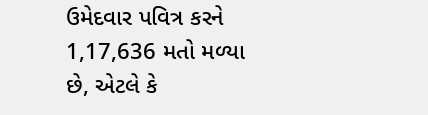ઉમેદવાર પવિત્ર કરને 1,17,636 મતો મળ્યા છે, એટલે કે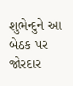શુભેન્દુને આ બેઠક પર જોરદાર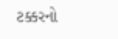ટક્કરનો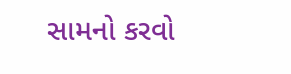સામનો કરવો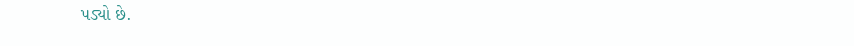પડ્યો છે.